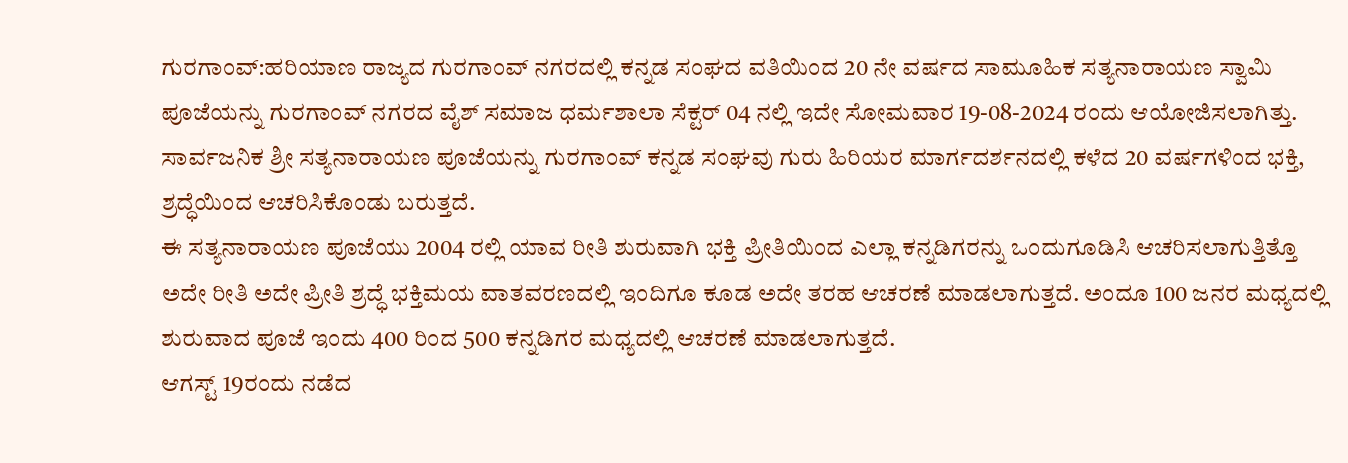ಗುರಗಾಂವ್:ಹರಿಯಾಣ ರಾಜ್ಯದ ಗುರಗಾಂವ್ ನಗರದಲ್ಲಿ ಕನ್ನಡ ಸಂಘದ ವತಿಯಿಂದ 20 ನೇ ವರ್ಷದ ಸಾಮೂಹಿಕ ಸತ್ಯನಾರಾಯಣ ಸ್ವಾಮಿ ಪೂಜೆಯನ್ನು ಗುರಗಾಂವ್ ನಗರದ ವೈಶ್ ಸಮಾಜ ಧರ್ಮಶಾಲಾ ಸೆಕ್ಟರ್ 04 ನಲ್ಲಿ ಇದೇ ಸೋಮವಾರ 19-08-2024 ರಂದು ಆಯೋಜಿಸಲಾಗಿತ್ತು. ಸಾರ್ವಜನಿಕ ಶ್ರೀ ಸತ್ಯನಾರಾಯಣ ಪೂಜೆಯನ್ನು ಗುರಗಾಂವ್ ಕನ್ನಡ ಸಂಘವು ಗುರು ಹಿರಿಯರ ಮಾರ್ಗದರ್ಶನದಲ್ಲಿ ಕಳೆದ 20 ವರ್ಷಗಳಿಂದ ಭಕ್ತಿ, ಶ್ರದ್ಧೆಯಿಂದ ಆಚರಿಸಿಕೊಂಡು ಬರುತ್ತದೆ.
ಈ ಸತ್ಯನಾರಾಯಣ ಪೂಜೆಯು 2004 ರಲ್ಲಿ ಯಾವ ರೀತಿ ಶುರುವಾಗಿ ಭಕ್ತಿ ಪ್ರೀತಿಯಿಂದ ಎಲ್ಲಾ ಕನ್ನಡಿಗರನ್ನು ಒಂದುಗೂಡಿಸಿ ಆಚರಿಸಲಾಗುತ್ತಿತ್ತೊ ಅದೇ ರೀತಿ ಅದೇ ಪ್ರೀತಿ ಶ್ರದ್ಧೆ ಭಕ್ತಿಮಯ ವಾತವರಣದಲ್ಲಿ ಇಂದಿಗೂ ಕೂಡ ಅದೇ ತರಹ ಆಚರಣೆ ಮಾಡಲಾಗುತ್ತದೆ. ಅಂದೂ 100 ಜನರ ಮಧ್ಯದಲ್ಲಿ ಶುರುವಾದ ಪೂಜೆ ಇಂದು 400 ರಿಂದ 500 ಕನ್ನಡಿಗರ ಮಧ್ಯದಲ್ಲಿ ಆಚರಣೆ ಮಾಡಲಾಗುತ್ತದೆ.
ಆಗಸ್ಟ್ 19ರಂದು ನಡೆದ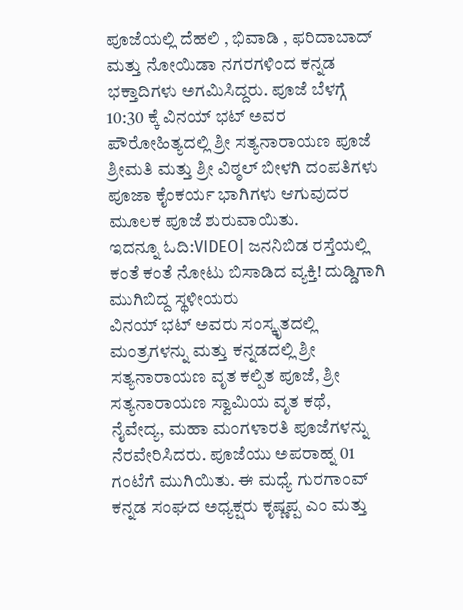ಪೂಜೆಯಲ್ಲಿ ದೆಹಲಿ , ಭಿವಾಡಿ , ಫರಿದಾಬಾದ್‌ ಮತ್ತು ನೋಯಿಡಾ ನಗರಗಳಿಂದ ಕನ್ನಡ ಭಕ್ತಾದಿಗಳು ಅಗಮಿಸಿದ್ದರು. ಪೂಜೆ ಬೆಳಗ್ಗೆ 10:30 ಕ್ಕೆ ವಿನಯ್ ಭಟ್ ಅವರ ಪೌರೋಹಿತ್ಯದಲ್ಲಿ ಶ್ರೀ ಸತ್ಯನಾರಾಯಣ ಪೂಜೆ ಶ್ರೀಮತಿ ಮತ್ತು ಶ್ರೀ ವಿಠ್ಠಲ್ ಬೀಳಗಿ ದಂಪತಿಗಳು ಪೂಜಾ ಕೈಂಕರ್ಯ ಭಾಗಿಗಳು ಆಗುವುದರ ಮೂಲಕ ಪೂಜೆ ಶುರುವಾಯಿತು.
ಇದನ್ನೂ ಓದಿ:VIDEO| ಜನನಿಬಿಡ ರಸ್ತೆಯಲ್ಲಿ ಕಂತೆ ಕಂತೆ ನೋಟು ಬಿಸಾಡಿದ ವ್ಯಕ್ತಿ! ದುಡ್ಡಿಗಾಗಿ ಮುಗಿಬಿದ್ದ ಸ್ಥಳೀಯರು
ವಿನಯ್ ಭಟ್ ಅವರು ಸಂಸ್ಕೃತದಲ್ಲಿ ಮಂತ್ರಗಳನ್ನು ಮತ್ತು ಕನ್ನಡದಲ್ಲಿ ಶ್ರೀ ಸತ್ಯನಾರಾಯಣ ವೃತ ಕಲ್ಪಿತ ಪೂಜೆ, ಶ್ರೀ ಸತ್ಯನಾರಾಯಣ ಸ್ವಾಮಿಯ ವೃತ ಕಥೆ, ನೈವೇದ್ಯ, ಮಹಾ ಮಂಗಳಾರತಿ ಪೂಜೆಗಳನ್ನು ನೆರವೇರಿಸಿದರು. ಪೂಜೆಯು ಅಪರಾಹ್ನ 01 ಗಂಟೆಗೆ ಮುಗಿಯಿತು. ಈ ಮಧ್ಯೆ ಗುರಗಾಂವ್ ಕನ್ನಡ ಸಂಘದ ಅಧ್ಯಕ್ಷರು ಕೃಷ್ಣಪ್ಪ ಎಂ ಮತ್ತು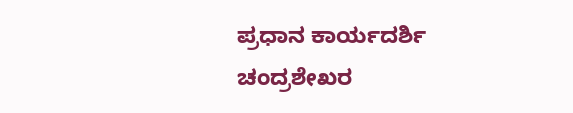ಪ್ರಧಾನ ಕಾರ್ಯದರ್ಶಿ ಚಂದ್ರಶೇಖರ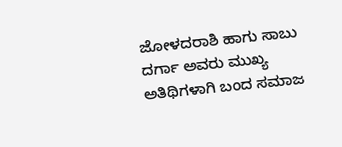ಜೋಳದರಾಶಿ ಹಾಗು ಸಾಬು ದರ್ಗಾ ಅವರು ಮುಖ್ಯ ಅತಿಥಿಗಳಾಗಿ ಬಂದ ಸಮಾಜ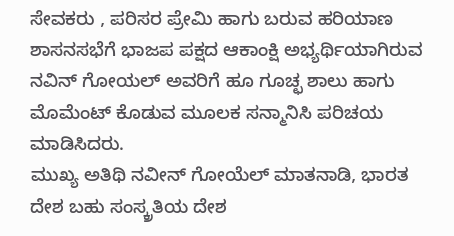ಸೇವಕರು , ಪರಿಸರ ಪ್ರೇಮಿ ಹಾಗು ಬರುವ ಹರಿಯಾಣ ಶಾಸನಸಭೆಗೆ ಭಾಜಪ ಪಕ್ಷದ ಆಕಾಂಕ್ಷಿ ಅಭ್ಯರ್ಥಿಯಾಗಿರುವ ನವಿನ್ ಗೋಯಲ್ ಅವರಿಗೆ ಹೂ ಗೂಚ್ಛ ಶಾಲು ಹಾಗು ಮೊಮೆಂಟ್ ಕೊಡುವ ಮೂಲಕ ಸನ್ಮಾನಿಸಿ ಪರಿಚಯ ಮಾಡಿಸಿದರು.
ಮುಖ್ಯ ಅತಿಥಿ ನವೀನ್ ಗೋಯೆಲ್ ಮಾತನಾಡಿ, ಭಾರತ ದೇಶ ಬಹು ಸಂಸ್ಕ್ರತಿಯ ದೇಶ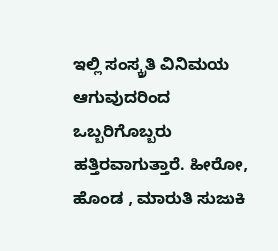ಇಲ್ಲಿ ಸಂಸ್ಕ್ರತಿ ವಿನಿಮಯ ಆಗುವುದರಿಂದ ಒಬ್ಬರಿಗೊಬ್ಬರು ಹತ್ತಿರವಾಗುತ್ತಾರೆ. ಹೀರೋ, ಹೊಂಡ , ಮಾರುತಿ ಸುಜುಕಿ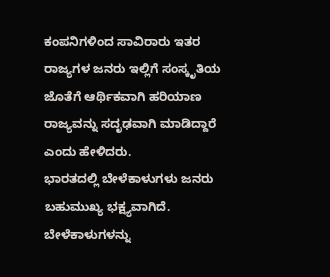ಕಂಪನಿಗಳಿಂದ ಸಾವಿರಾರು ಇತರ ರಾಜ್ಯಗಳ ಜನರು ಇಲ್ಲಿಗೆ ಸಂಸ್ಕೃತಿಯ ಜೊತೆಗೆ ಆರ್ಥಿಕವಾಗಿ ಹರಿಯಾಣ ರಾಜ್ಯವನ್ನು ಸದೃಢವಾಗಿ ಮಾಡಿದ್ದಾರೆ ಎಂದು ಹೇಳಿದರು.
ಭಾರತದಲ್ಲಿ ಬೇಳೆಕಾಳುಗಳು ಜನರು ಬಹುಮುಖ್ಯ ಭಕ್ಷ್ಯವಾಗಿದೆ. ಬೇಳೆಕಾಳುಗಳನ್ನು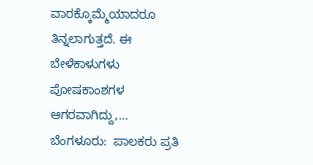ವಾರಕ್ಕೊಮ್ಮೆಯಾದರೂ ತಿನ್ನಲಾಗುತ್ತದೆ. ಈ ಬೇಳೆಕಾಳುಗಳು ಪೋಷಕಾಂಶಗಳ ಆಗರವಾಗಿದ್ದು,…
ಬೆಂಗಳೂರು:  ಪಾಲಕರು ಪ್ರತಿ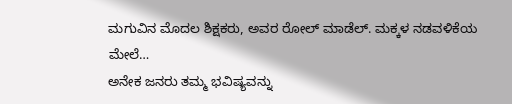ಮಗುವಿನ ಮೊದಲ ಶಿಕ್ಷಕರು, ಅವರ ರೋಲ್ ಮಾಡೆಲ್. ಮಕ್ಕಳ ನಡವಳಿಕೆಯ ಮೇಲೆ…
ಅನೇಕ ಜನರು ತಮ್ಮ ಭವಿಷ್ಯವನ್ನು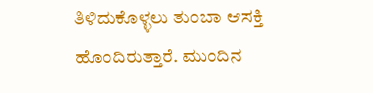ತಿಳಿದುಕೊಳ್ಳಲು ತುಂಬಾ ಆಸಕ್ತಿ ಹೊಂದಿರುತ್ತಾರೆ. ಮುಂದಿನ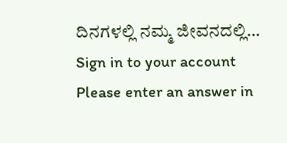ದಿನಗಳಲ್ಲಿ ನಮ್ಮ ಜೀವನದಲ್ಲಿ…
Sign in to your account
Please enter an answer in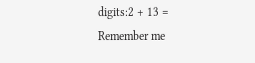digits:2 + 13 =
Remember me